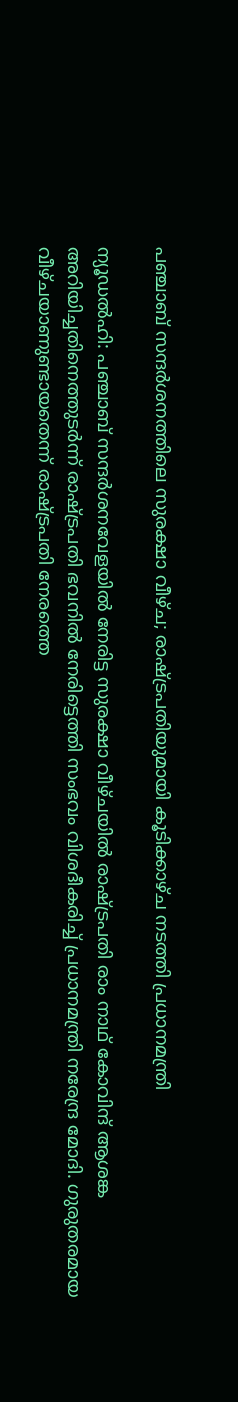പഞ്ചാബ് സന്ദര്‍ശനത്തിലെ സുരക്ഷാ വീഴ്ച; രാഷ്ട്രപതിയുമായി കൂടിക്കാഴ്ച നടത്തി പ്രധാനമന്ത്രി

ന്യൂഡല്‍ഹി: പഞ്ചാബ് സന്ദര്‍ശനവേളയില്‍ നേരിട്ട സുരക്ഷാ വീഴ്ചയില്‍ രാഷ്ട്രപതി രാം നാഥ് കോവിന്ദ് ആശങ്ക അറിയിച്ചതിനെത്തുടര്‍ന്ന് രാഷ്ട്രപതി ഭവനില്‍ നേരിട്ടെത്തി സംഭവം വിശദീകരിച്ച് പ്രധാനമന്ത്രി നരേന്ദ്ര മോദി. ഗുരുതരമായ വീഴ്ചയാണുണ്ടായതെന്ന് രാഷ്ട്രപതി നേരത്തെ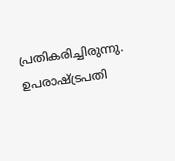പ്രതികരിച്ചിരുന്നു. ഉപരാഷ്ട്രപതി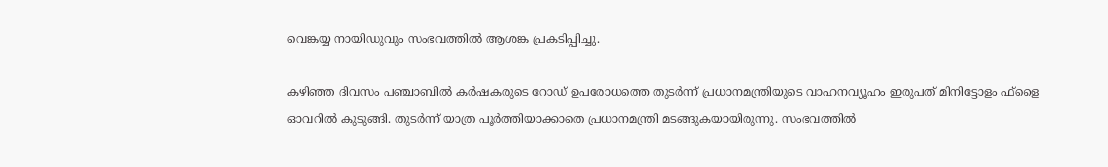വെങ്കയ്യ നായിഡുവും സംഭവത്തില്‍ ആശങ്ക പ്രകടിപ്പിച്ചു.

കഴിഞ്ഞ ദിവസം പഞ്ചാബില്‍ കര്‍ഷകരുടെ റോഡ് ഉപരോധത്തെ തുടര്‍ന്ന് പ്രധാനമന്ത്രിയുടെ വാഹനവ്യൂഹം ഇരുപത് മിനിട്ടോളം ഫ്‌ളൈ ഓവറില്‍ കുടുങ്ങി. തുടര്‍ന്ന് യാത്ര പൂര്‍ത്തിയാക്കാതെ പ്രധാനമന്ത്രി മടങ്ങുകയായിരുന്നു. സംഭവത്തില്‍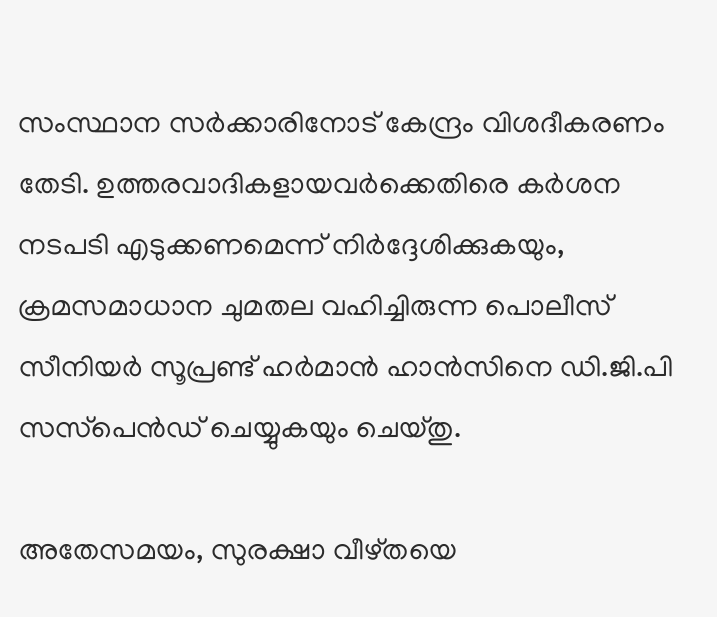സംസ്ഥാന സര്‍ക്കാരിനോട് കേന്ദ്രം വിശദീകരണം തേടി. ഉത്തരവാദികളായവര്‍ക്കെതിരെ കര്‍ശന നടപടി എടുക്കണമെന്ന് നിര്‍ദ്ദേശിക്കുകയും, ക്രമസമാധാന ചുമതല വഹിച്ചിരുന്ന പൊലീസ് സീനിയര്‍ സൂപ്രണ്ട് ഹര്‍മാന്‍ ഹാന്‍സിനെ ഡി.ജി.പി സസ്‌പെന്‍ഡ് ചെയ്യുകയും ചെയ്തു.

അതേസമയം, സുരക്ഷാ വീഴ്തയെ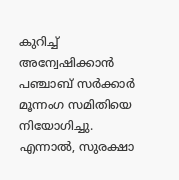കുറിച്ച് അന്വേഷിക്കാന്‍ പഞ്ചാബ് സര്‍ക്കാര്‍ മൂന്നംഗ സമിതിയെ നിയോഗിച്ചു. എന്നാല്‍, സുരക്ഷാ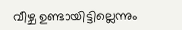വീഴ്ച ഉണ്ടായിട്ടില്ലെന്നും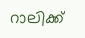റാലിക്ക്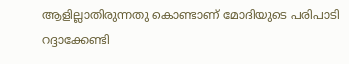ആളില്ലാതിരുന്നതു കൊണ്ടാണ് മോദിയുടെ പരിപാടി റദ്ദാക്കേണ്ടി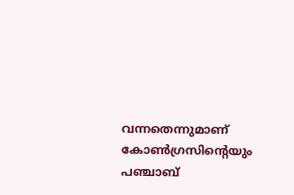വന്നതെന്നുമാണ് കോണ്‍ഗ്രസിന്റെയും പഞ്ചാബ്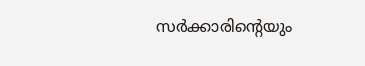സര്‍ക്കാരിന്റെയും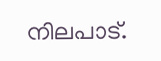നിലപാട്.